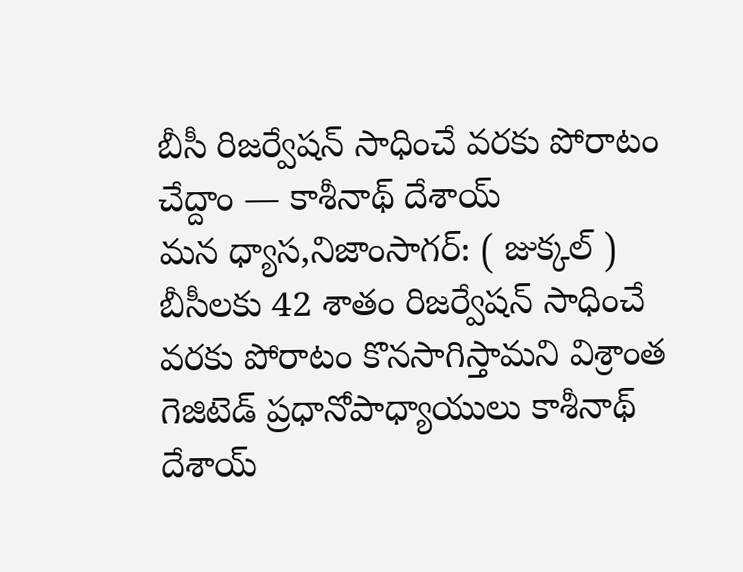బీసీ రిజర్వేషన్ సాధించే వరకు పోరాటం చేద్దాం — కాశీనాథ్ దేశాయ్
మన ధ్యాస,నిజాంసాగర్: ( జుక్కల్ ) బీసీలకు 42 శాతం రిజర్వేషన్ సాధించే వరకు పోరాటం కొనసాగిస్తామని విశ్రాంత గెజిటెడ్ ప్రధానోపాధ్యాయులు కాశీనాథ్ దేశాయ్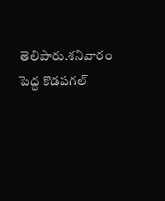తెలిపారు.శనివారం పెద్ద కొడపగల్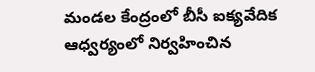మండల కేంద్రంలో బీసీ ఐక్యవేదిక ఆధ్వర్యంలో నిర్వహించిన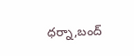ధర్నా,బంద్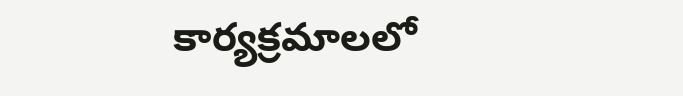కార్యక్రమాలలో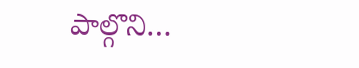పాల్గొని…